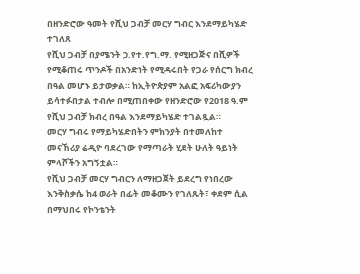በዘንድሮው ዓመት የሺህ ጋብቻ መርሃ ግብር እንደማይካሄድ ተገለጸ
የሺህ ጋብቻ በያሜንት ኃ.የተ.የግ.ማ. የሚዘጋጅና በሺዎች የሚቆጠሩ ጥንዶች በአንድነት የሚዳሩበት የጋራ የሰርግ ክብረ በዓል መሆኑ ይታወቃል። ከኢትዮጵያም አልፎ አፍሪካውያን ይሳተፉበታል ተብሎ በሚጠበቀው የዘንድሮው የ2018 ዓ.ም የሺህ ጋብቻ ክብረ በዓል እንደማይካሄድ ተገልጿል።
መርሃ ግብሩ የማይካሄድበትን ምክንያት በተመለከተ መናኸሪያ ሬዲዮ ባደረገው የማጣራት ሂደት ሁለት ዓይነት ምላሾችን አግኝቷል።
የሺህ ጋብቻ መርሃ ግብርን ለማዘጋጀት ይደረግ የነበረው እንቅስቃሴ ከ4 ወራት በፊት መቆሙን የገለጹት፣ ቀደም ሲል በማህበሩ የኮንቴንት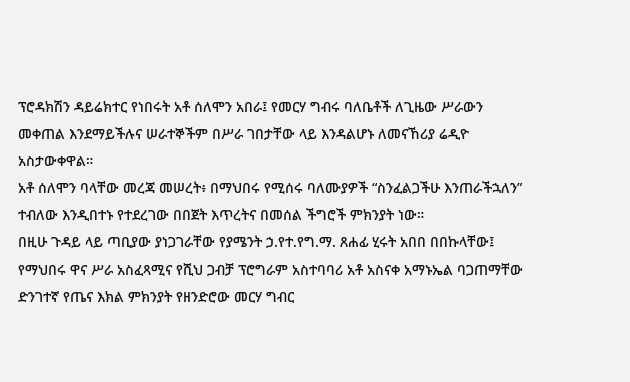ፕሮዳክሽን ዳይሬክተር የነበሩት አቶ ሰለሞን አበራ፤ የመርሃ ግብሩ ባለቤቶች ለጊዜው ሥራውን መቀጠል እንደማይችሉና ሠራተኞችም በሥራ ገበታቸው ላይ እንዳልሆኑ ለመናኸሪያ ሬዲዮ አስታውቀዋል።
አቶ ሰለሞን ባላቸው መረጃ መሠረት፥ በማህበሩ የሚሰሩ ባለሙያዎች “ስንፈልጋችሁ እንጠራችኋለን” ተብለው እንዲበተኑ የተደረገው በበጀት እጥረትና በመሰል ችግሮች ምክንያት ነው።
በዚሁ ጉዳይ ላይ ጣቢያው ያነጋገራቸው የያሜንት ኃ.የተ.የግ.ማ. ጸሐፊ ሂሩት አበበ በበኩላቸው፤ የማህበሩ ዋና ሥራ አስፈጻሚና የሺህ ጋብቻ ፕሮግራም አስተባባሪ አቶ አስናቀ አማኑኤል ባጋጠማቸው ድንገተኛ የጤና እክል ምክንያት የዘንድሮው መርሃ ግብር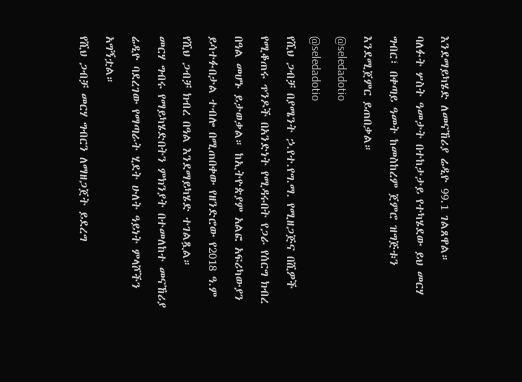እንደማይካሄድ ለመናኸሪያ ሬዲዮ 99.1 ገልጸዋል።
ባለፉት ሦስት ዓመታት በተከታታይ የተካሄደው ይህ መርሃ ግብር፣ በቀጣይ ዓመት ከመስከረም ጀምሮ ዝግጅቱን እንደሚጀምር ይጠበቃል።
@seledadotio
@seledadotio
የሺህ ጋብቻ በያሜንት ኃ.የተ.የግ.ማ. የሚዘጋጅና በሺዎች የሚቆጠሩ ጥንዶች በአንድነት የሚዳሩበት የጋራ የሰርግ ክብረ በዓል መሆኑ ይታወቃል። ከኢትዮጵያም አልፎ አፍሪካውያን ይሳተፉበታል ተብሎ በሚጠበቀው የዘንድሮው የ2018 ዓ.ም የሺህ ጋብቻ ክብረ በዓል እንደማይካሄድ ተገልጿል።
መርሃ ግብሩ የማይካሄድበትን ምክንያት በተመለከተ መናኸሪያ ሬዲዮ ባደረገው የማጣራት ሂደት ሁለት ዓይነት ምላሾችን አግኝቷል።
የሺህ ጋብቻ መርሃ ግብርን ለማዘጋጀት ይደረግ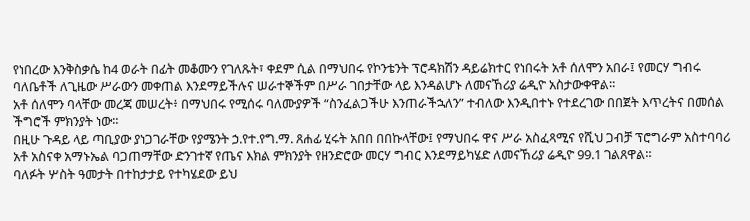የነበረው እንቅስቃሴ ከ4 ወራት በፊት መቆሙን የገለጹት፣ ቀደም ሲል በማህበሩ የኮንቴንት ፕሮዳክሽን ዳይሬክተር የነበሩት አቶ ሰለሞን አበራ፤ የመርሃ ግብሩ ባለቤቶች ለጊዜው ሥራውን መቀጠል እንደማይችሉና ሠራተኞችም በሥራ ገበታቸው ላይ እንዳልሆኑ ለመናኸሪያ ሬዲዮ አስታውቀዋል።
አቶ ሰለሞን ባላቸው መረጃ መሠረት፥ በማህበሩ የሚሰሩ ባለሙያዎች “ስንፈልጋችሁ እንጠራችኋለን” ተብለው እንዲበተኑ የተደረገው በበጀት እጥረትና በመሰል ችግሮች ምክንያት ነው።
በዚሁ ጉዳይ ላይ ጣቢያው ያነጋገራቸው የያሜንት ኃ.የተ.የግ.ማ. ጸሐፊ ሂሩት አበበ በበኩላቸው፤ የማህበሩ ዋና ሥራ አስፈጻሚና የሺህ ጋብቻ ፕሮግራም አስተባባሪ አቶ አስናቀ አማኑኤል ባጋጠማቸው ድንገተኛ የጤና እክል ምክንያት የዘንድሮው መርሃ ግብር እንደማይካሄድ ለመናኸሪያ ሬዲዮ 99.1 ገልጸዋል።
ባለፉት ሦስት ዓመታት በተከታታይ የተካሄደው ይህ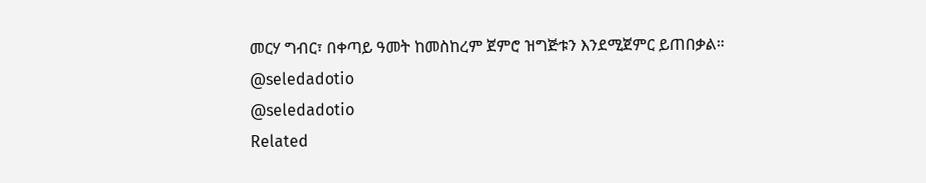መርሃ ግብር፣ በቀጣይ ዓመት ከመስከረም ጀምሮ ዝግጅቱን እንደሚጀምር ይጠበቃል።
@seledadotio
@seledadotio
Related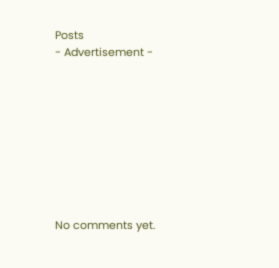Posts
- Advertisement -









No comments yet.